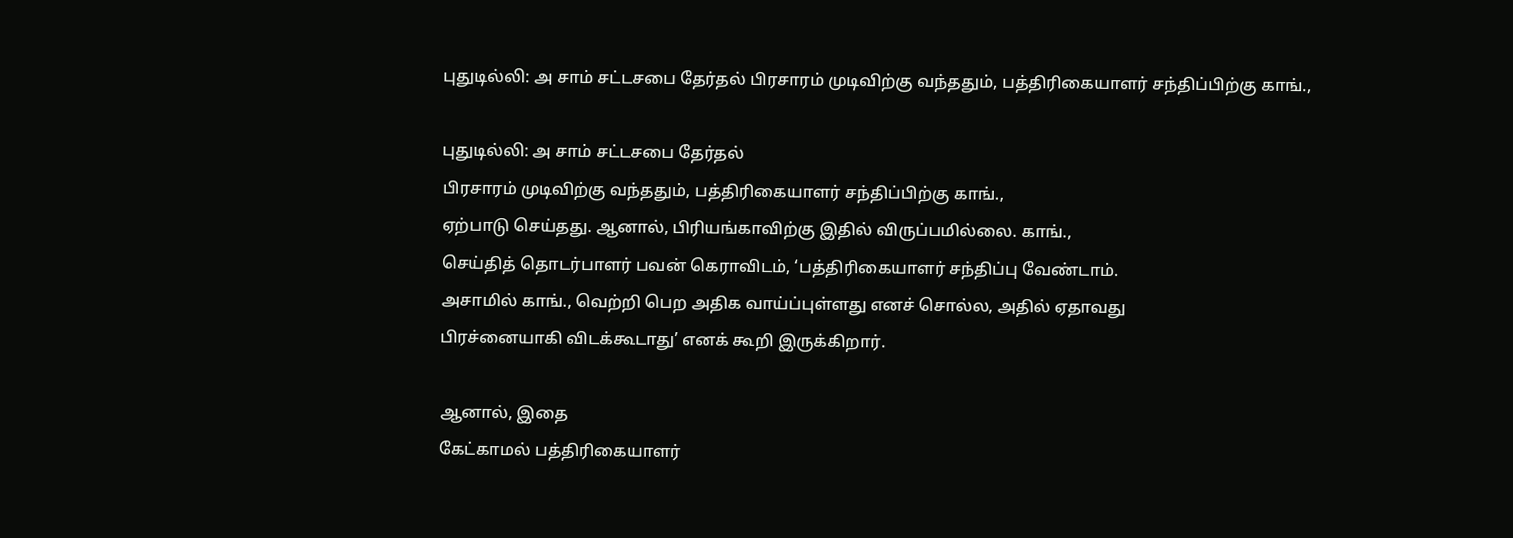புதுடில்லி: அ சாம் சட்டசபை தேர்தல் பிரசாரம் முடிவிற்கு வந்ததும், பத்திரிகையாளர் சந்திப்பிற்கு காங்.,

புதுடில்லி: அ சாம் சட்டசபை தேர்தல்
பிரசாரம் முடிவிற்கு வந்ததும், பத்திரிகையாளர் சந்திப்பிற்கு காங்.,
ஏற்பாடு செய்தது. ஆனால், பிரியங்காவிற்கு இதில் விருப்பமில்லை. காங்.,
செய்தித் தொடர்பாளர் பவன் கெராவிடம், ‘பத்திரிகையாளர் சந்திப்பு வேண்டாம்.
அசாமில் காங்., வெற்றி பெற அதிக வாய்ப்புள்ளது எனச் சொல்ல, அதில் ஏதாவது
பிரச்னையாகி விடக்கூடாது’ எனக் கூறி இருக்கிறார்.

ஆனால், இதை
கேட்காமல் பத்திரிகையாளர்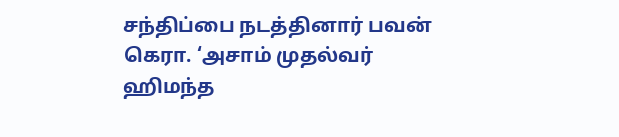சந்திப்பை நடத்தினார் பவன் கெரா. ‘அசாம் முதல்வர்
ஹிமந்த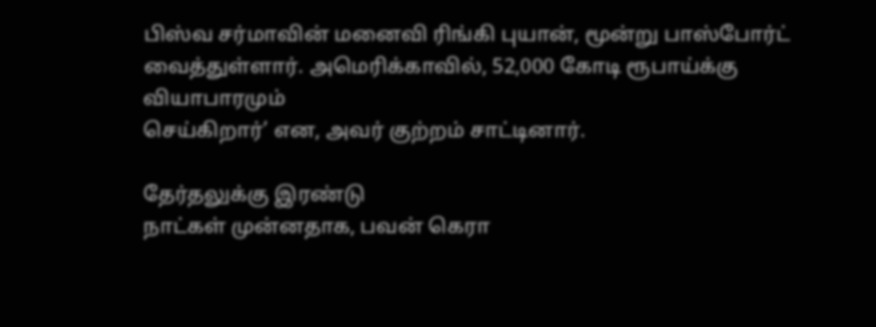பிஸ்வ சர்மாவின் மனைவி ரிங்கி புயான், மூன்று பாஸ்போர்ட்
வைத்துள்ளார். அமெரிக்காவில், 52,000 கோடி ரூபாய்க்கு வியாபாரமும்
செய்கிறார்’ என, அவர் குற்றம் சாட்டினார்.

தேர்தலுக்கு இரண்டு
நாட்கள் முன்னதாக, பவன் கெரா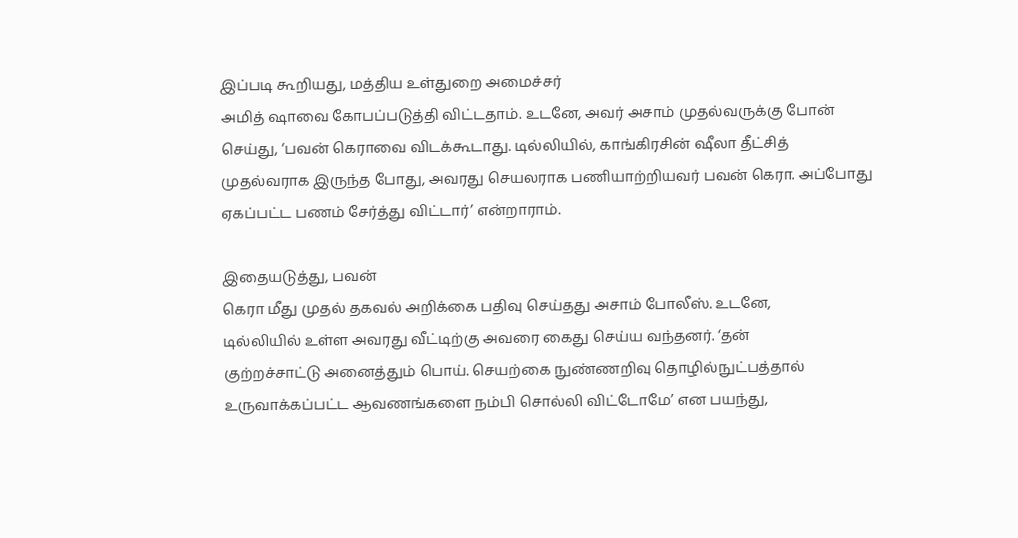இப்படி கூறியது, மத்திய உள்துறை அமைச்சர்
அமித் ஷாவை கோபப்படுத்தி விட்டதாம். உடனே, அவர் அசாம் முதல்வருக்கு போன்
செய்து, ‘பவன் கெராவை விடக்கூடாது. டில்லியில், காங்கிரசின் ஷீலா தீட்சித்
முதல்வராக இருந்த போது, அவரது செயலராக பணியாற்றியவர் பவன் கெரா. அப்போது
ஏகப்பட்ட பணம் சேர்த்து விட்டார்’ என்றாராம்.

இதையடுத்து, பவன்
கெரா மீது முதல் தகவல் அறிக்கை பதிவு செய்தது அசாம் போலீஸ். உடனே,
டில்லியில் உள்ள அவரது வீட்டிற்கு அவரை கைது செய்ய வந்தனர். ‘தன்
குற்றச்சாட்டு அனைத்தும் பொய். செயற்கை நுண்ணறிவு தொழில்நுட்பத்தால்
உருவாக்கப்பட்ட ஆவணங்களை நம்பி சொல்லி விட்டோமே’ என பயந்து,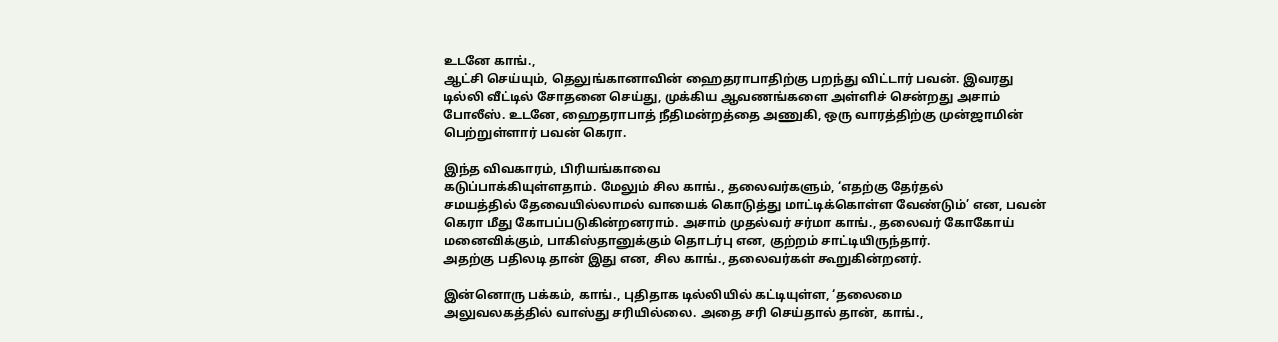உடனே காங்.,
ஆட்சி செய்யும், தெலுங்கானாவின் ஹைதராபாதிற்கு பறந்து விட்டார் பவன். இவரது
டில்லி வீட்டில் சோதனை செய்து, முக்கிய ஆவணங்களை அள்ளிச் சென்றது அசாம்
போலீஸ். உடனே, ஹைதராபாத் நீதிமன்றத்தை அணுகி, ஒரு வாரத்திற்கு முன்ஜாமின்
பெற்றுள்ளார் பவன் கெரா.

இந்த விவகாரம், பிரியங்காவை
கடுப்பாக்கியுள்ளதாம். மேலும் சில காங்., தலைவர்களும், ‘எதற்கு தேர்தல்
சமயத்தில் தேவையில்லாமல் வாயைக் கொடுத்து மாட்டிக்கொள்ள வேண்டும்’ என, பவன்
கெரா மீது கோபப்படுகின்றனராம். அசாம் முதல்வர் சர்மா காங்., தலைவர் கோகோய்
மனைவிக்கும், பாகிஸ்தானுக்கும் தொடர்பு என, குற்றம் சாட்டியிருந்தார்.
அதற்கு பதிலடி தான் இது என, சில காங்., தலைவர்கள் கூறுகின்றனர்.

இன்னொரு பக்கம், காங்., புதிதாக டில்லியில் கட்டியுள்ள, ‘தலைமை
அலுவலகத்தில் வாஸ்து சரியில்லை. அதை சரி செய்தால் தான், காங்.,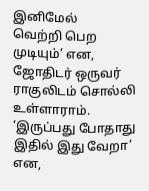இனிமேல்
வெற்றி பெற முடியும்’ என, ஜோதிடர் ஒருவர் ராகுலிடம் சொல்லி உள்ளாராம்.
‘இருப்பது போதாது இதில் இது வேறா’ என,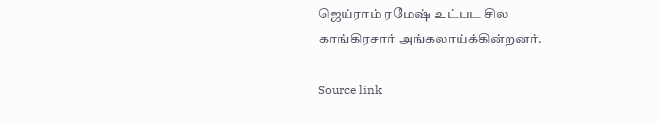ஜெய்ராம் ரமேஷ் உட்பட சில
காங்கிரசார் அங்கலாய்க்கின்றனர்.

Source link